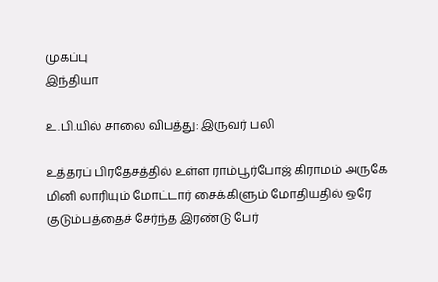முகப்பு
இந்தியா

உ.பி.யில் சாலை விபத்து: இருவர் பலி

உத்தரப் பிரதேசத்தில் உள்ள ராம்பூர்போஜ் கிராமம் அருகே மினி லாரியும் மோட்டார் சைக்கிளும் மோதியதில் ஒரே குடும்பத்தைச் சேர்ந்த இரண்டு பேர்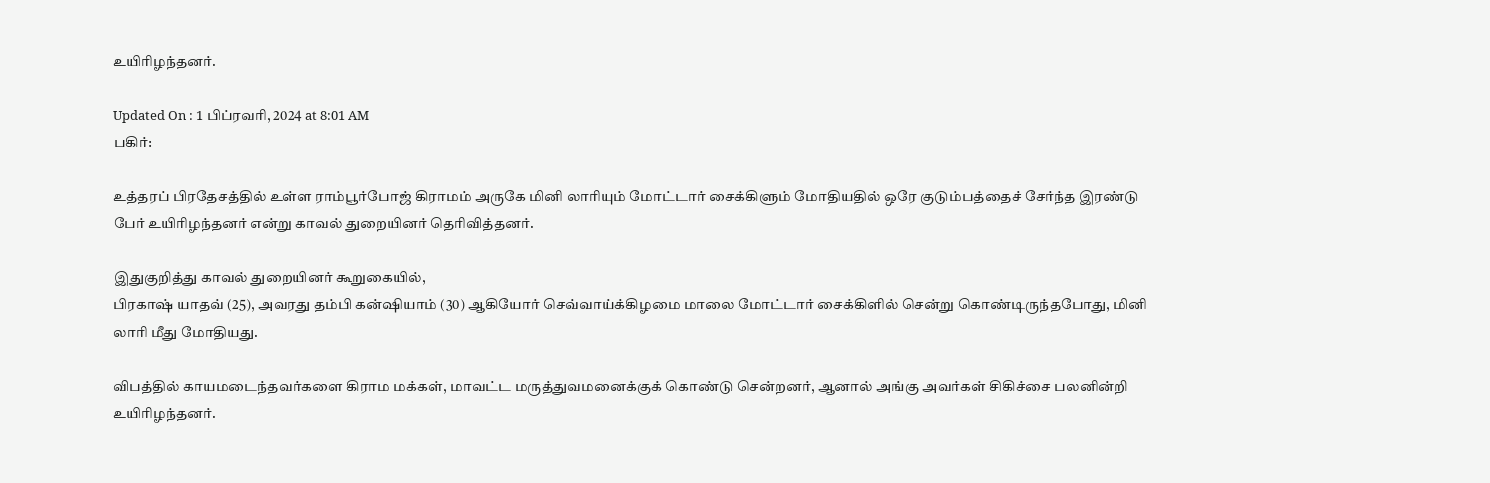உயிரிழந்தனர்.

Updated On : 1 பிப்ரவரி, 2024 at 8:01 AM
பகிர்:

உத்தரப் பிரதேசத்தில் உள்ள ராம்பூர்போஜ் கிராமம் அருகே மினி லாரியும் மோட்டார் சைக்கிளும் மோதியதில் ஒரே குடும்பத்தைச் சேர்ந்த இரண்டு பேர் உயிரிழந்தனர் என்று காவல் துறையினர் தெரிவித்தனர்.

இதுகுறித்து காவல் துறையினர் கூறுகையில்,
பிரகாஷ் யாதவ் (25), அவரது தம்பி கன்ஷியாம் (30) ஆகியோர் செவ்வாய்க்கிழமை மாலை மோட்டார் சைக்கிளில் சென்று கொண்டிருந்தபோது, மினி லாரி மீது மோதியது.

விபத்தில் காயமடைந்தவர்களை கிராம மக்கள், மாவட்ட மருத்துவமனைக்குக் கொண்டு சென்றனர், ஆனால் அங்கு அவர்கள் சிகிச்சை பலனின்றி உயிரிழந்தனர்.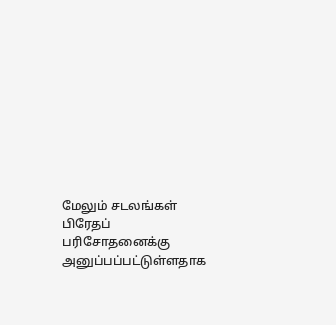மேலும் சடலங்கள் பிரேதப் பரிசோதனைக்கு அனுப்பப்பட்டுள்ளதாக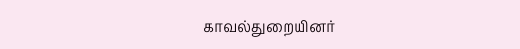காவல்துறையினர்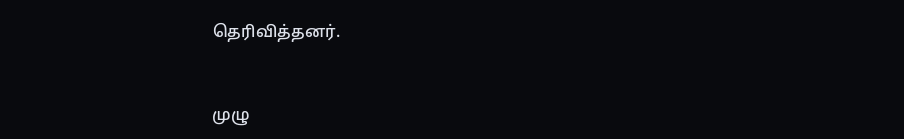தெரிவித்தனர்.


முழு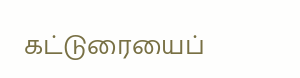கட்டுரையைப்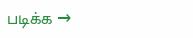படிக்க →